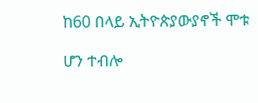ከ60 በላይ ኢትዮጵያውያኖች ሞቱ

ሆን ተብሎ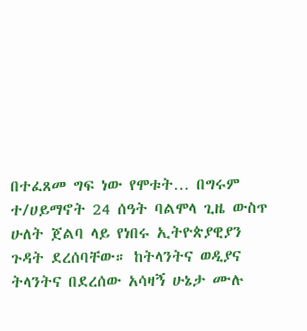በተፈጸመ ግፍ ነው የሞቱት… በግሩም ተ/ሀይማኖት 24 ሰዓት ባልሞላ ጊዜ ውስጥ ሁለት ጀልባ ላይ የነበሩ ኢትዮጵያዊያን ጉዳት ደረሰባቸው። ከትላንትና ወዲያና ትላንትና በደረሰው አሳዛኝ ሁኔታ ሙሉ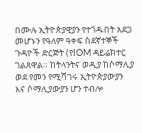በሙሉ ኢትዮጵያዊያን የተጎዱበት አደጋ መሆኑን የዓለም ዓቀፍ ስደኛተኞች ጉዳዮች ድርጅት (የIOM ዳይሬክተር ገልጸዋል። ከትላንትና ወዲያ ከሶማሊያ ወደ የመን የሚሻገሩ ኢትዮጵያውያን እና ሶማሊያውያን ሆን ተብሎ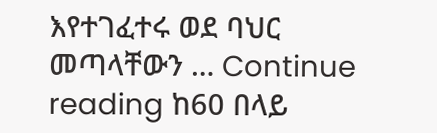እየተገፈተሩ ወደ ባህር መጣላቸውን … Continue reading ከ60 በላይ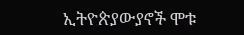ኢትዮጵያውያኖች ሞቱ